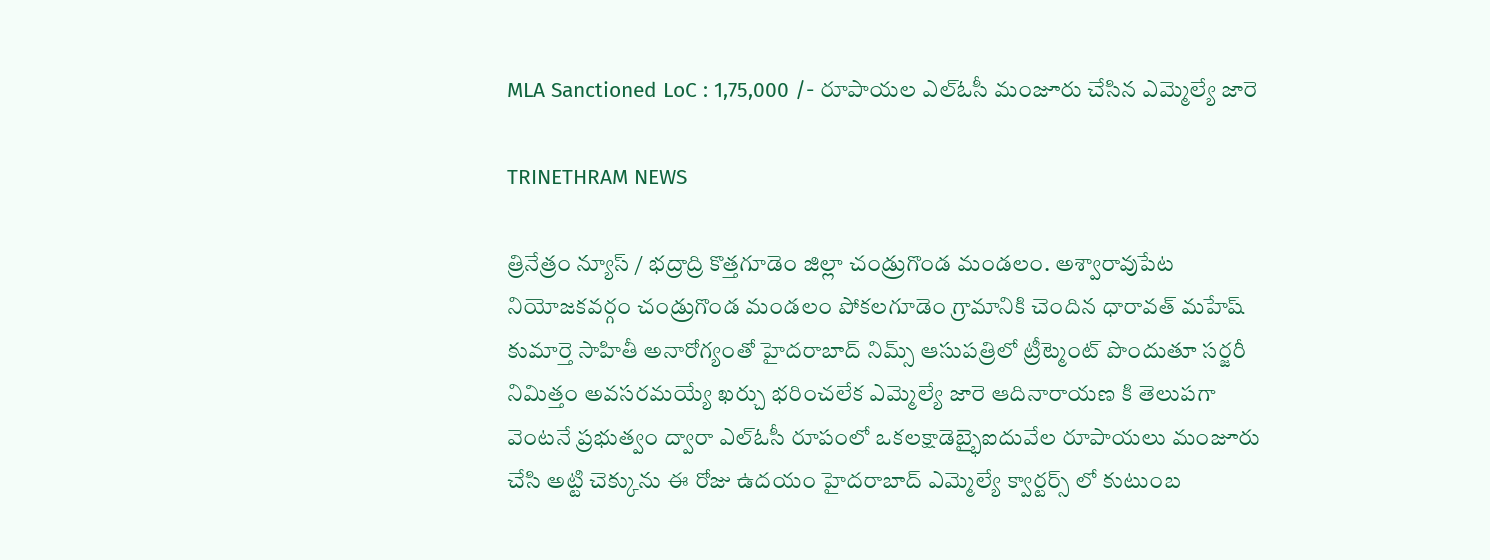MLA Sanctioned LoC : 1,75,000 /- రూపాయల ఎల్ఓసీ మంజూరు చేసిన ఎమ్మెల్యే జారె

TRINETHRAM NEWS

త్రినేత్రం న్యూస్ / భద్రాద్రి కొత్తగూడెం జిల్లా చండ్రుగొండ మండలం. అశ్వారావుపేట నియోజకవర్గం చండ్రుగొండ మండలం పోకలగూడెం గ్రామానికి చెందిన ధారావత్ మహేష్ కుమార్తె సాహితీ అనారోగ్యంతో హైదరాబాద్ నిమ్స్ ఆసుపత్రిలో ట్రీట్మెంట్ పొందుతూ సర్జరీ నిమిత్తం అవసరమయ్యే ఖర్చు భరించలేక ఎమ్మెల్యే జారె ఆదినారాయణ కి తెలుపగా వెంటనే ప్రభుత్వం ద్వారా ఎల్ఓసీ రూపంలో ఒకలక్షాడెబ్భైఐదువేల రూపాయలు మంజూరు చేసి అట్టి చెక్కును ఈ రోజు ఉదయం హైదరాబాద్ ఎమ్మెల్యే క్వార్టర్స్ లో కుటుంబ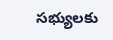సభ్యులకు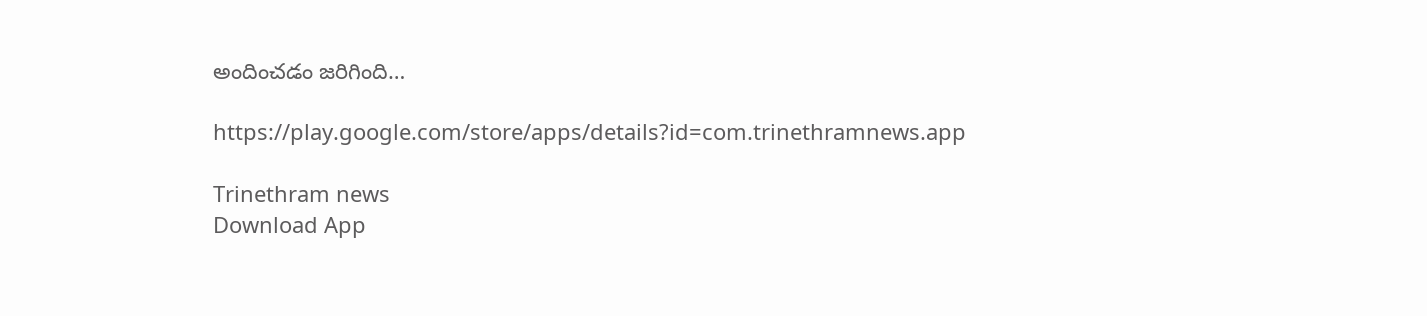అందించడం జరిగింది…

https://play.google.com/store/apps/details?id=com.trinethramnews.app

Trinethram news
Download App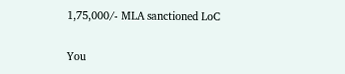1,75,000/- MLA sanctioned LoC

You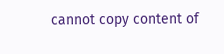cannot copy content of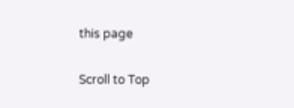this page

Scroll to Top